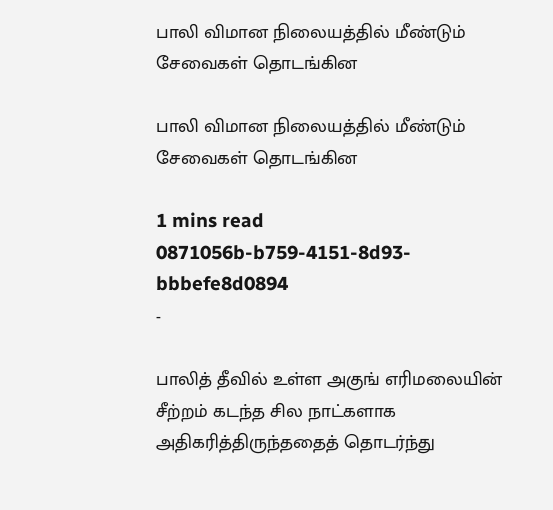பாலி விமான நிலையத்தில் மீண்டும் சேவைகள் தொடங்கின

பாலி விமான நிலையத்தில் மீண்டும் சேவைகள் தொடங்கின

1 mins read
0871056b-b759-4151-8d93-bbbefe8d0894
-

பாலித் தீவில் உள்ள அகுங் எரிமலையின் சீற்றம் கடந்த சில நாட்களாக அதிகரித்திருந்ததைத் தொடர்ந்து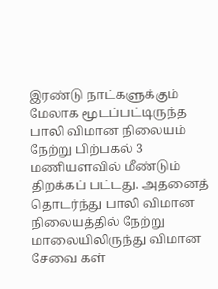இரண்டு நாட்களுக்கும் மேலாக மூடப்பட்டிருந்த பாலி விமான நிலையம் நேற்று பிற்பகல் 3 மணியளவில் மீண்டும் திறக்கப் பட்டது. அதனைத் தொடர்ந்து பாலி விமான நிலையத்தில் நேற்று மாலையிலிருந்து விமான சேவை கள்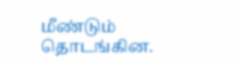மீண்டும் தொடங்கின.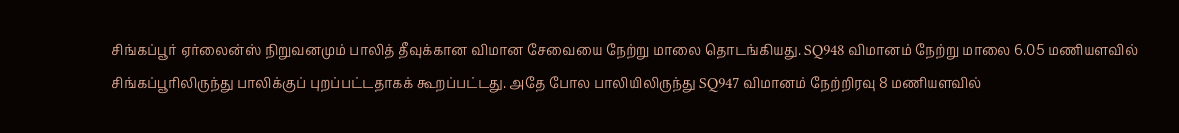சிங்கப்பூர் ஏர்லைன்ஸ் நிறுவனமும் பாலித் தீவுக்கான விமான சேவையை நேற்று மாலை தொடங்கியது. SQ948 விமானம் நேற்று மாலை 6.05 மணியளவில் சிங்கப்பூரிலிருந்து பாலிக்குப் புறப்பட்டதாகக் கூறப்பட்டது. அதே போல பாலியிலிருந்து SQ947 விமானம் நேற்றிரவு 8 மணியளவில்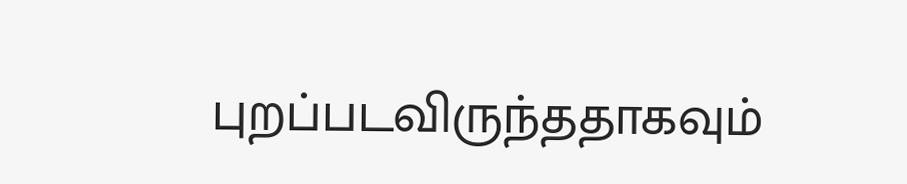புறப்படவிருந்ததாகவும்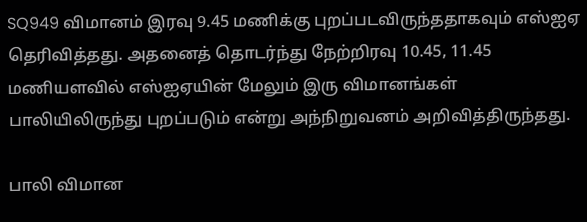SQ949 விமானம் இரவு 9.45 மணிக்கு புறப்படவிருந்ததாகவும் எஸ்ஐஏ தெரிவித்தது. அதனைத் தொடர்ந்து நேற்றிரவு 10.45, 11.45 மணியளவில் எஸ்ஐஏயின் மேலும் இரு விமானங்கள் பாலியிலிருந்து புறப்படும் என்று அந்நிறுவனம் அறிவித்திருந்தது.

பாலி விமான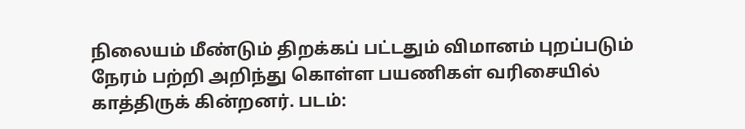நிலையம் மீண்டும் திறக்கப் பட்டதும் விமானம் புறப்படும் நேரம் பற்றி அறிந்து கொள்ள பயணிகள் வரிசையில் காத்திருக் கின்றனர். படம்: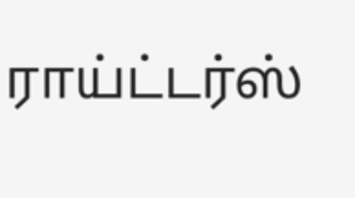ராய்ட்டர்ஸ்